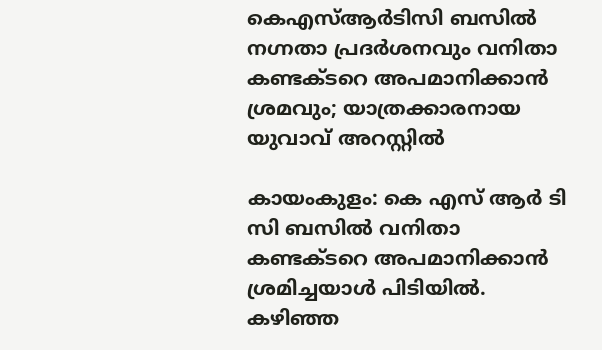കെഎസ്ആര്‍ടിസി ബസില്‍ നഗ്നതാ പ്രദര്‍ശനവും വനിതാ കണ്ടക്ടറെ അപമാനിക്കാന്‍ ശ്രമവും; യാത്രക്കാരനായ യുവാവ് അറസ്റ്റില്‍

കായംകുളം: കെ എസ് ആര്‍ ടി സി ബസില്‍ വനിതാ കണ്ടക്ടറെ അപമാനിക്കാന്‍ ശ്രമിച്ചയാള്‍ പിടിയില്‍. കഴിഞ്ഞ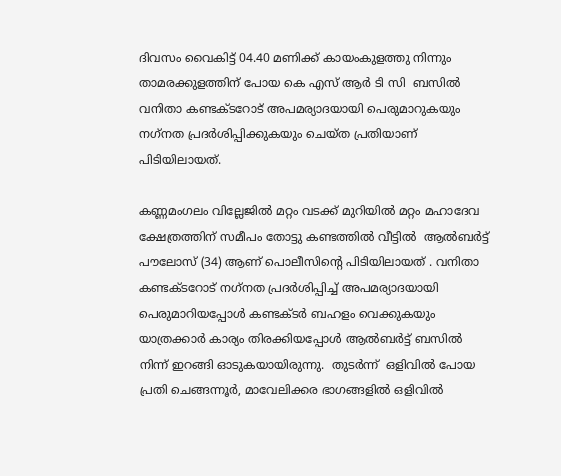ദിവസം വൈകിട്ട് 04.40 മണിക്ക് കായംകുളത്തു നിന്നും താമരക്കുളത്തിന് പോയ കെ എസ് ആര്‍ ടി സി  ബസില്‍ വനിതാ കണ്ടക്ടറോട് അപമര്യാദയായി പെരുമാറുകയും  നഗ്‌നത പ്രദര്‍ശിപ്പിക്കുകയും ചെയ്ത പ്രതിയാണ് പിടിയിലായത്.

കണ്ണമംഗലം വില്ലേജില്‍ മറ്റം വടക്ക് മുറിയില്‍ മറ്റം മഹാദേവ ക്ഷേത്രത്തിന് സമീപം തോട്ടു കണ്ടത്തില്‍ വീട്ടില്‍  ആല്‍ബര്‍ട്ട് പൗലോസ് (34) ആണ് പൊലീസിന്റെ പിടിയിലായത് . വനിതാ കണ്ടക്ടറോട് നഗ്‌നത പ്രദര്‍ശിപ്പിച്ച് അപമര്യാദയായി പെരുമാറിയപ്പോള്‍ കണ്ടക്ടര്‍ ബഹളം വെക്കുകയും യാത്രക്കാര്‍ കാര്യം തിരക്കിയപ്പോള്‍ ആല്‍ബര്‍ട്ട് ബസില്‍ നിന്ന് ഇറങ്ങി ഓടുകയായിരുന്നു.  തുടര്‍ന്ന്  ഒളിവില്‍ പോയ പ്രതി ചെങ്ങന്നൂര്‍, മാവേലിക്കര ഭാഗങ്ങളില്‍ ഒളിവില്‍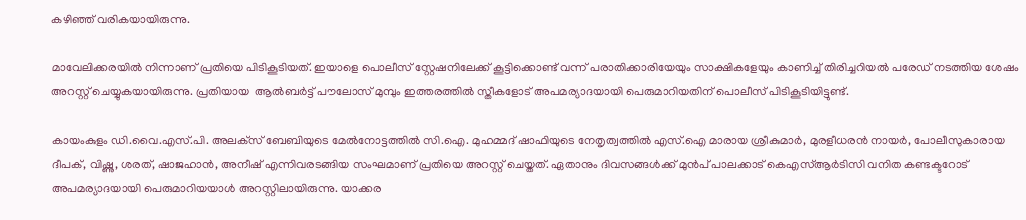കഴിഞ്ഞ് വരികയായിരുന്നു.

മാവേലിക്കരയില്‍ നിന്നാണ് പ്രതിയെ പിടികൂടിയത്. ഇയാളെ പൊലീസ് സ്റ്റേഷനിലേക്ക് കൂട്ടിക്കൊണ്ട് വന്ന് പരാതിക്കാരിയേയും സാക്ഷികളേയും കാണിച്ച് തിരിച്ചറിയല്‍ പരേഡ് നടത്തിയ ശേഷം അറസ്റ്റ് ചെയ്യുകയായിരുന്നു. പ്രതിയായ  ആല്‍ബര്‍ട്ട് പൗലോസ് മുമ്പും ഇത്തരത്തില്‍ സ്തീകളോട് അപമര്യാദയായി പെരുമാറിയതിന് പൊലീസ് പിടികൂടിയിട്ടുണ്ട്.

കായംകുളം ഡി.വൈ.എസ്.പി. അലക്‌സ് ബേബിയുടെ മേല്‍നോട്ടത്തില്‍ സി.ഐ. മുഹമ്മദ് ഷാഫിയുടെ നേതൃത്വത്തില്‍ എസ്.ഐ മാരായ ശ്രീകുമാര്‍, മുരളീധരന്‍ നായര്‍, പോലീസുകാരായ ദീപക്, വിഷ്ണു, ശരത്, ഷാജഹാന്‍, അനീഷ് എന്നിവരടങ്ങിയ സംഘമാണ് പ്രതിയെ അറസ്റ്റ് ചെയ്തത്. ഏതാനും ദിവസങ്ങള്‍ക്ക് മുന്‍പ് പാലക്കാട് കെഎസ്ആര്‍ടിസി വനിത കണ്ടക്ടറോട് അപമര്യാദയായി പെരുമാറിയയാൾ അറസ്റ്റിലായിരുന്നു. യാക്കര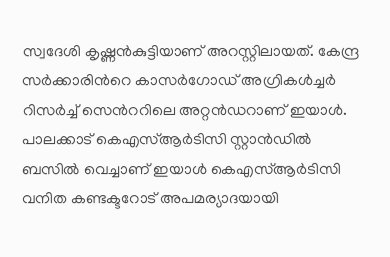സ്വദേശി കൃഷ്ണൻകുട്ടിയാണ് അറസ്റ്റിലായത്. കേന്ദ്ര സർക്കാരിന്‍റെ കാസർഗോഡ് അഗ്രികൾച്ചർ റിസർച്ച് സെന്‍ററിലെ അറ്റൻഡറാണ് ഇയാള്‍. പാലക്കാട് കെഎസ്ആര്‍ടിസി സ്റ്റാൻഡിൽ ബസിൽ വെച്ചാണ് ഇയാള്‍ കെഎസ്ആര്‍ടിസി വനിത കണ്ടക്ടറോട് അപമര്യാദയായി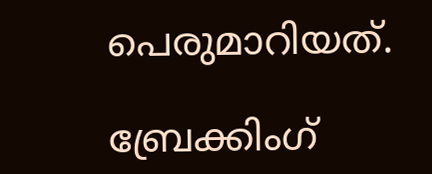പെരുമാറിയത്.

ബ്രേക്കിംഗ്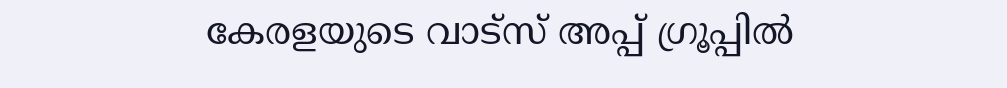കേരളയുടെ വാട്സ് അപ്പ് ഗ്രൂപ്പിൽ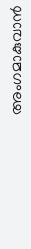അംഗമാകുവാൻ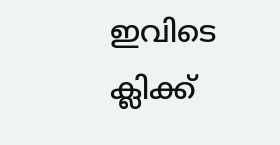ഇവിടെ ക്ലിക്ക്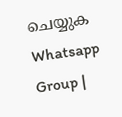ചെയ്യുക Whatsapp Group |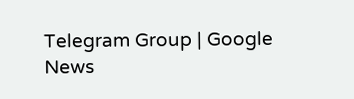Telegram Group | Google News